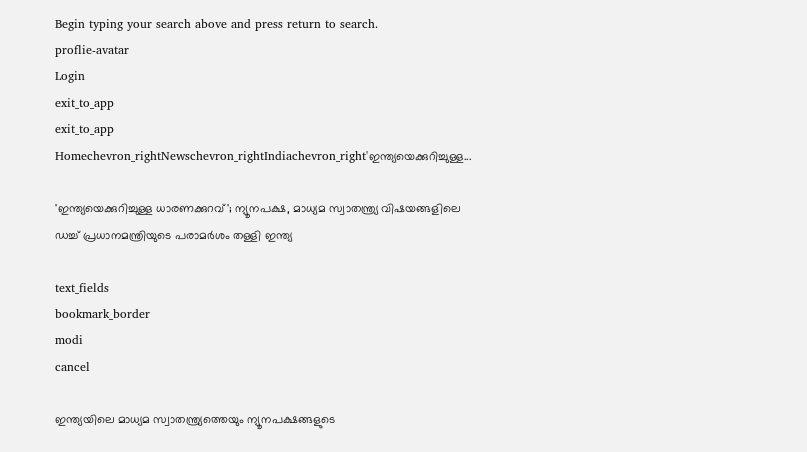Begin typing your search above and press return to search.
proflie-avatar
Login
exit_to_app
exit_to_app
Homechevron_rightNewschevron_rightIndiachevron_right'ഇന്ത്യയെക്കുറിച്ചുള്ള...

'ഇന്ത്യയെക്കുറിച്ചുള്ള ധാരണക്കുറവ്'; ന്യൂനപക്ഷ, മാധ്യമ സ്വാതന്ത്ര്യ വിഷയങ്ങളിലെ ഡച്ച് പ്രധാനമന്ത്രിയുടെ പരാമർശം തള്ളി ഇന്ത്യ

text_fields
bookmark_border
modi
cancel

ഇന്ത്യയിലെ മാധ്യമ സ്വാതന്ത്ര്യത്തെയും ന്യൂനപക്ഷങ്ങളുടെ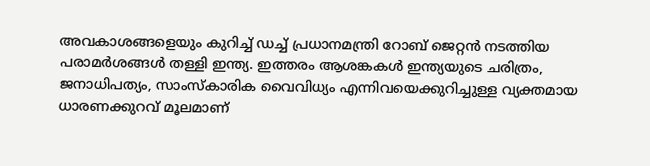അവകാശങ്ങളെയും കുറിച്ച് ഡച്ച് പ്രധാനമന്ത്രി റോബ് ജെറ്റൻ നടത്തിയ പരാമർശങ്ങൾ തള്ളി ഇന്ത്യ. ഇത്തരം ആശങ്കകൾ ഇന്ത്യയുടെ ചരിത്രം, ജനാധിപത്യം, സാംസ്കാരിക വൈവിധ്യം എന്നിവയെക്കുറിച്ചുള്ള വ്യക്തമായ ധാരണക്കുറവ് മൂലമാണ്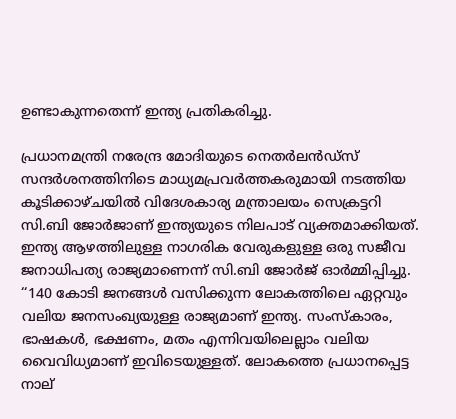ഉണ്ടാകുന്നതെന്ന് ഇന്ത്യ പ്രതികരിച്ചു.

പ്രധാനമന്ത്രി നരേന്ദ്ര മോദിയുടെ നെതർലൻഡ്‌സ് സന്ദർശനത്തിനിടെ മാധ്യമപ്രവർത്തകരുമായി നടത്തിയ കൂടിക്കാഴ്ചയിൽ വിദേശകാര്യ മന്ത്രാലയം സെക്രട്ടറി സി.ബി ജോർജാണ് ഇന്ത്യയുടെ നിലപാട് വ്യക്തമാക്കിയത്. ഇന്ത്യ ആഴത്തിലുള്ള നാഗരിക വേരുകളുള്ള ഒരു സജീവ ജനാധിപത്യ രാജ്യമാണെന്ന് സി.ബി ജോർജ് ഓർമ്മിപ്പിച്ചു. ‘‘140 കോടി ജനങ്ങൾ വസിക്കുന്ന ലോകത്തിലെ ഏറ്റവും വലിയ ജനസംഖ്യയുള്ള രാജ്യമാണ് ഇന്ത്യ. സംസ്കാരം, ഭാഷകൾ, ഭക്ഷണം, മതം എന്നിവയിലെല്ലാം വലിയ വൈവിധ്യമാണ് ഇവിടെയുള്ളത്. ലോകത്തെ പ്രധാനപ്പെട്ട നാല്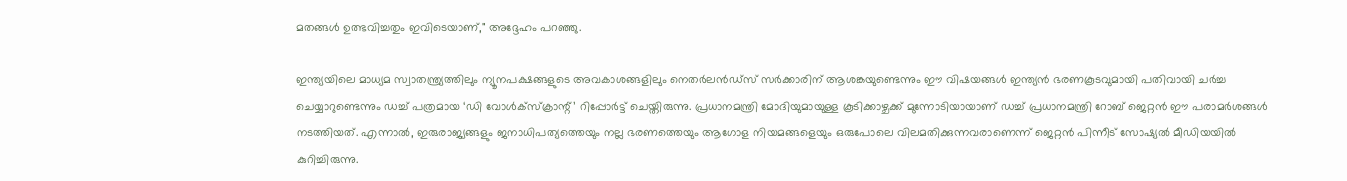മതങ്ങൾ ഉത്ഭവിച്ചതും ഇവിടെയാണ്," അദ്ദേഹം പറഞ്ഞു.

ഇന്ത്യയിലെ മാധ്യമ സ്വാതന്ത്ര്യത്തിലും ന്യൂനപക്ഷങ്ങളുടെ അവകാശങ്ങളിലും നെതർലൻഡ്‌സ് സർക്കാരിന് ആശങ്കയുണ്ടെന്നും ഈ വിഷയങ്ങൾ ഇന്ത്യൻ ഭരണകൂടവുമായി പതിവായി ചർച്ച ചെയ്യാറുണ്ടെന്നും ഡച്ച് പത്രമായ ‘ഡി വോൾക്സ്ക്രാന്റ്’ റിപ്പോർട്ട് ചെയ്തിരുന്നു. പ്രധാനമന്ത്രി മോദിയുമായുള്ള കൂടിക്കാഴ്ചക്ക് മുന്നോടിയായാണ് ഡച്ച് പ്രധാനമന്ത്രി റോബ് ജെറ്റൻ ഈ പരാമർശങ്ങൾ നടത്തിയത്. എന്നാൽ, ഇരുരാജ്യങ്ങളും ജനാധിപത്യത്തെയും നല്ല ഭരണത്തെയും ആഗോള നിയമങ്ങളെയും ഒരുപോലെ വിലമതിക്കുന്നവരാണെന്ന് ജെറ്റൻ പിന്നീട് സോഷ്യൽ മീഡിയയിൽ കുറിച്ചിരുന്നു.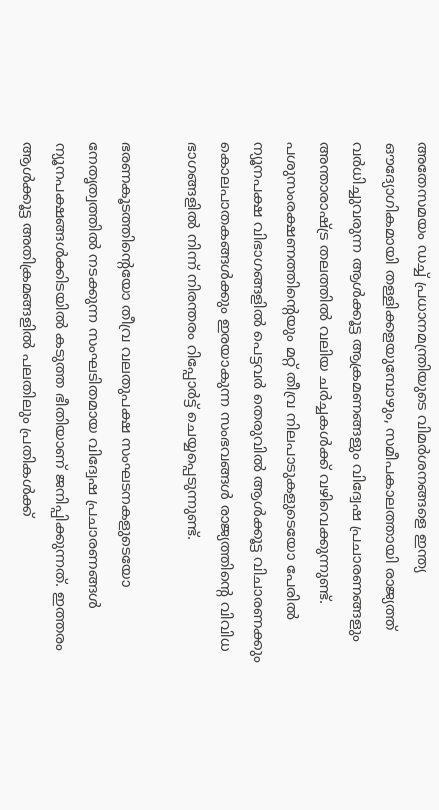അതേസമയം ഡച്ച് പ്രധാനമന്ത്രിയുടെ വിമർശനങ്ങളെ ഇന്ത്യ ഔദ്യോഗികമായി തള്ളിക്കളയുമ്പോഴും, സമീപകാലത്തായി രാജ്യത്ത് വർധിച്ചുവരുന്ന ആൾക്കൂട്ട ആക്രമണങ്ങളും വിദ്വേഷ പ്രചാരണങ്ങളും അന്താരാഷ്ട്ര തലത്തിൽ വലിയ ചർച്ചകൾക്ക് വഴിവെക്കുന്നുണ്ട്. പശുസംരക്ഷണത്തിന്റെയും മറ്റ് തീവ്ര നിലപാടുകളുടെയോ പേരിൽ ന്യൂനപക്ഷ വിഭാഗങ്ങളിൽ പെട്ടവർ തെരുവിൽ ആൾക്കൂട്ട വിചാരണക്കും കൊലപാതകങ്ങൾക്കും ഇരയാകുന്ന സംഭവങ്ങൾ രാജ്യത്തിന്റെ വിവിധ ഭാഗങ്ങളിൽ നിന്ന് നിരന്തരം റിപ്പോർട്ട് ചെയ്യപ്പെടുന്നുണ്ട്.

ഭരണകൂടത്തിന്റെയോ തീവ്ര വലതുപക്ഷ സംഘടനകളുടെയോ നേതൃത്വത്തിൽ നടക്കുന്ന സംഘടിതമായ വിദ്വേഷ പ്രചാരണങ്ങൾ ന്യൂനപക്ഷങ്ങൾക്കിടയിൽ കടുത്ത ഭീതിയാണ് ജനിപ്പിക്കുന്നത്. ഇത്തരം ആൾക്കൂട്ട അതിക്രമങ്ങളിൽ പലതിലും പ്രതികൾക്ക്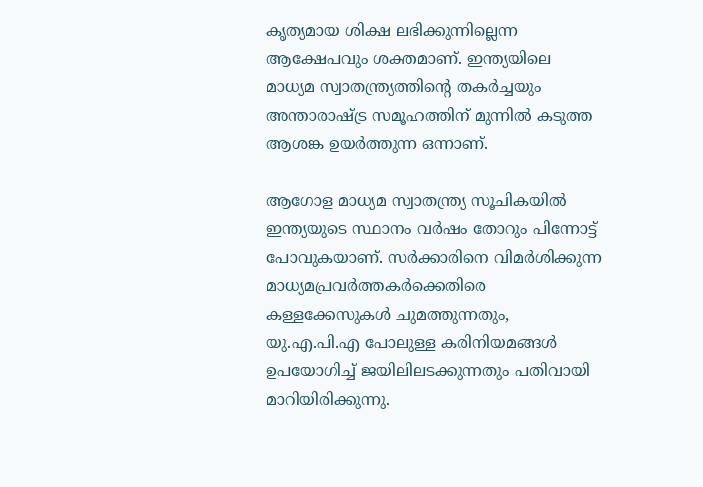കൃത്യമായ ശിക്ഷ ലഭിക്കുന്നില്ലെന്ന ആക്ഷേപവും ശക്തമാണ്. ഇന്ത്യയിലെ മാധ്യമ സ്വാതന്ത്ര്യത്തിന്റെ തകർച്ചയും അന്താരാഷ്ട്ര സമൂഹത്തിന് മുന്നിൽ കടുത്ത ആശങ്ക ഉയർത്തുന്ന ഒന്നാണ്.

ആഗോള മാധ്യമ സ്വാതന്ത്ര്യ സൂചികയിൽ ഇന്ത്യയുടെ സ്ഥാനം വർഷം തോറും പിന്നോട്ട് പോവുകയാണ്. സർക്കാരിനെ വിമർശിക്കുന്ന മാധ്യമപ്രവർത്തകർക്കെതിരെ കള്ളക്കേസുകൾ ചുമത്തുന്നതും, യു.എ.പി.എ പോലുള്ള കരിനിയമങ്ങൾ ഉപയോഗിച്ച് ജയിലിലടക്കുന്നതും പതിവായി മാറിയിരിക്കുന്നു.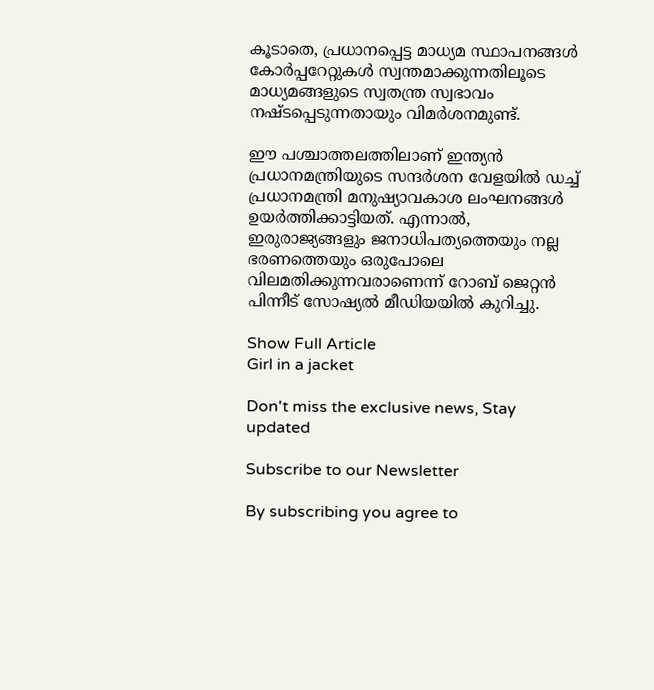കൂടാതെ, പ്രധാനപ്പെട്ട മാധ്യമ സ്ഥാപനങ്ങൾ കോർപ്പറേറ്റുകൾ സ്വന്തമാക്കുന്നതിലൂടെ മാധ്യമങ്ങളുടെ സ്വതന്ത്ര സ്വഭാവം നഷ്ടപ്പെടുന്നതായും വിമർശനമുണ്ട്.

ഈ പശ്ചാത്തലത്തിലാണ് ഇന്ത്യൻ പ്രധാനമന്ത്രിയുടെ സന്ദർശന വേളയിൽ ഡച്ച് പ്രധാനമന്ത്രി മനുഷ്യാവകാശ ലംഘനങ്ങൾ ഉയർത്തിക്കാട്ടിയത്. എന്നാൽ, ഇരുരാജ്യങ്ങളും ജനാധിപത്യത്തെയും നല്ല ഭരണത്തെയും ഒരുപോലെ വിലമതിക്കുന്നവരാണെന്ന് റോബ് ജെറ്റൻ പിന്നീട് സോഷ്യൽ മീഡിയയിൽ കുറിച്ചു.

Show Full Article
Girl in a jacket

Don't miss the exclusive news, Stay updated

Subscribe to our Newsletter

By subscribing you agree to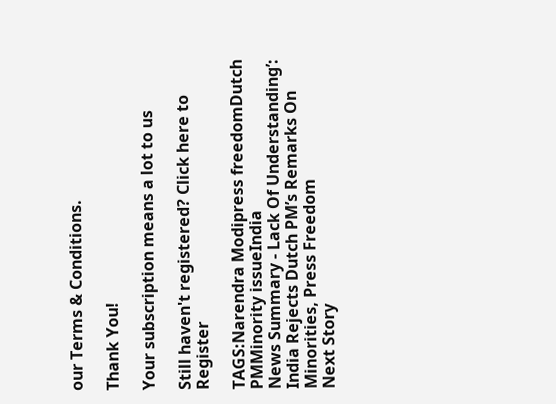our Terms & Conditions.

Thank You!

Your subscription means a lot to us

Still haven't registered? Click here to Register

TAGS:Narendra Modipress freedomDutch PMMinority issueIndia
News Summary - Lack Of Understanding’: India Rejects Dutch PM’s Remarks On Minorities, Press Freedom
Next Story